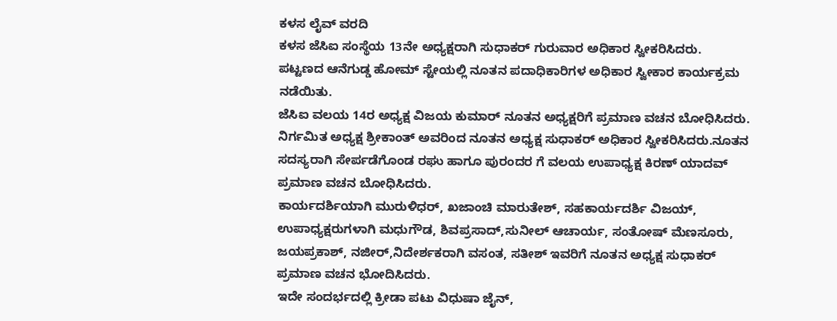ಕಳಸ ಲೈವ್ ವರದಿ
ಕಳಸ ಜೆಸಿಐ ಸಂಸ್ಥೆಯ 13ನೇ ಅಧ್ಯಕ್ಷರಾಗಿ ಸುಧಾಕರ್ ಗುರುವಾರ ಅಧಿಕಾರ ಸ್ವೀಕರಿಸಿದರು.
ಪಟ್ಟಣದ ಆನೆಗುಡ್ಡ ಹೋಮ್ ಸ್ಟೇಯಲ್ಲಿ ನೂತನ ಪದಾಧಿಕಾರಿಗಳ ಅಧಿಕಾರ ಸ್ವೀಕಾರ ಕಾರ್ಯಕ್ರಮ ನಡೆಯಿತು.
ಜೆಸಿಐ ವಲಯ 14ರ ಅಧ್ಯಕ್ಷ ವಿಜಯ ಕುಮಾರ್ ನೂತನ ಅಧ್ಯಕ್ಷರಿಗೆ ಪ್ರಮಾಣ ವಚನ ಬೋಧಿಸಿದರು.
ನಿರ್ಗಮಿತ ಅಧ್ಯಕ್ಷ ಶ್ರೀಕಾಂತ್ ಅವರಿಂದ ನೂತನ ಅಧ್ಯಕ್ಷ ಸುಧಾಕರ್ ಅಧಿಕಾರ ಸ್ವೀಕರಿಸಿದರು.ನೂತನ ಸದಸ್ಯರಾಗಿ ಸೇರ್ಪಡೆಗೊಂಡ ರಘು ಹಾಗೂ ಪುರಂದರ ಗೆ ವಲಯ ಉಪಾಧ್ಯಕ್ಷ ಕಿರಣ್ ಯಾದವ್ ಪ್ರಮಾಣ ವಚನ ಬೋಧಿಸಿದರು.
ಕಾರ್ಯದರ್ಶಿಯಾಗಿ ಮುರುಳಿಧರ್, ಖಜಾಂಚಿ ಮಾರುತೇಶ್, ಸಹಕಾರ್ಯದರ್ಶಿ ವಿಜಯ್, ಉಪಾಧ್ಯಕ್ಷರುಗಳಾಗಿ ಮಧುಗೌಡ, ಶಿವಪ್ರಸಾದ್,ಸುನೀಲ್ ಆಚಾರ್ಯ, ಸಂತೋಷ್ ಮೆಣಸೂರು, ಜಯಪ್ರಕಾಶ್, ನಜೀರ್,ನಿದೇರ್ಶಕರಾಗಿ ವಸಂತ, ಸತೀಶ್ ಇವರಿಗೆ ನೂತನ ಅಧ್ಯಕ್ಷ ಸುಧಾಕರ್ ಪ್ರಮಾಣ ವಚನ ಭೋದಿಸಿದರು.
ಇದೇ ಸಂದರ್ಭದಲ್ಲಿ ಕ್ರೀಡಾ ಪಟು ವಿಧುಷಾ ಜೈನ್,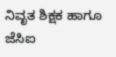ನಿವೃತ ಶಿಕ್ಷಕ ಹಾಗೂ ಜೆಸಿಐ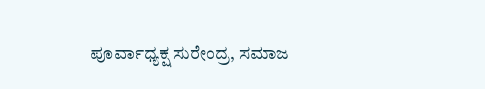ಪೂರ್ವಾಧ್ಯಕ್ಷ ಸುರೇಂದ್ರ, ಸಮಾಜ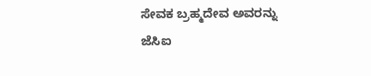ಸೇವಕ ಬ್ರಹ್ಮದೇವ ಅವರನ್ನು ಜೆಸಿಐ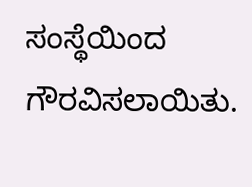ಸಂಸ್ಥೆಯಿಂದ ಗೌರವಿಸಲಾಯಿತು.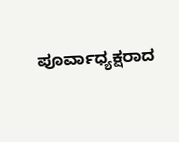ಪೂರ್ವಾಧ್ಯಕ್ಷರಾದ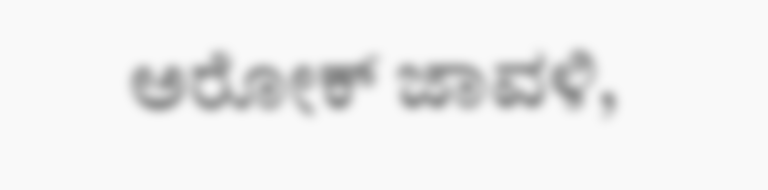ಅರೋಕ್ ಜಾವಳಿ,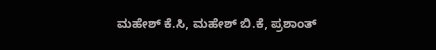ಮಹೇಶ್ ಕೆ.ಸಿ, ಮಹೇಶ್ ಬಿ.ಕೆ, ಪ್ರಶಾಂತ್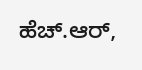ಹೆಚ್.ಆರ್,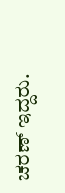ಚರಣ್ ಇದ್ದರು.